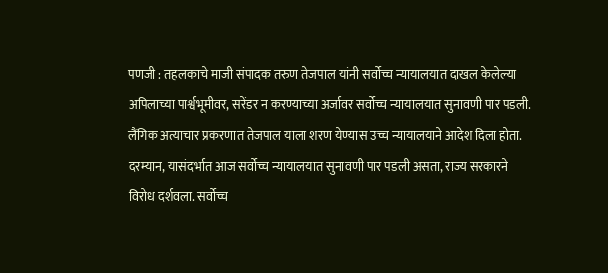पणजी : तहलकाचे माजी संपादक तरुण तेजपाल यांनी सर्वोच्च न्यायालयात दाखल केलेल्या अपिलाच्या पार्श्वभूमीवर, सरेंडर न करण्याच्या अर्जावर सर्वोच्च न्यायालयात सुनावणी पार पडली. लैंगिक अत्याचार प्रकरणात तेजपाल याला शरण येण्यास उच्च न्यायालयाने आदेश दिला होता.
दरम्यान, यासंदर्भात आज सर्वोच्च न्यायालयात सुनावणी पार पडली असता, राज्य सरकारने विरोध दर्शवला. सर्वोच्च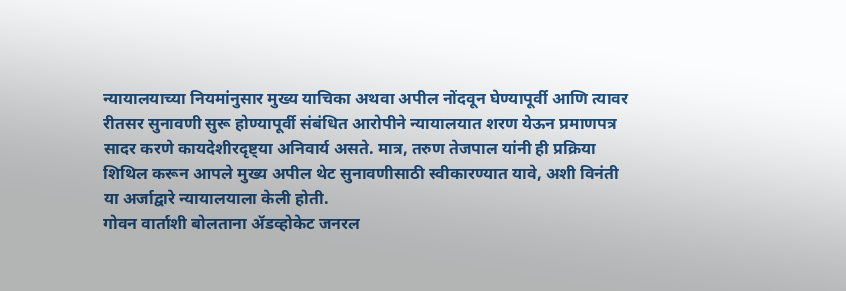न्यायालयाच्या नियमांनुसार मुख्य याचिका अथवा अपील नोंदवून घेण्यापूर्वी आणि त्यावर रीतसर सुनावणी सुरू होण्यापूर्वी संबंधित आरोपीने न्यायालयात शरण येऊन प्रमाणपत्र सादर करणे कायदेशीरदृष्ट्या अनिवार्य असते. मात्र, तरुण तेजपाल यांनी ही प्रक्रिया शिथिल करून आपले मुख्य अपील थेट सुनावणीसाठी स्वीकारण्यात यावे, अशी विनंती या अर्जाद्वारे न्यायालयाला केली होती.
गोवन वार्ताशी बोलताना ॲडव्होकेट जनरल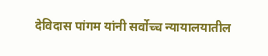देविदास पांगम यांनी सर्वोच्च न्यायालयातील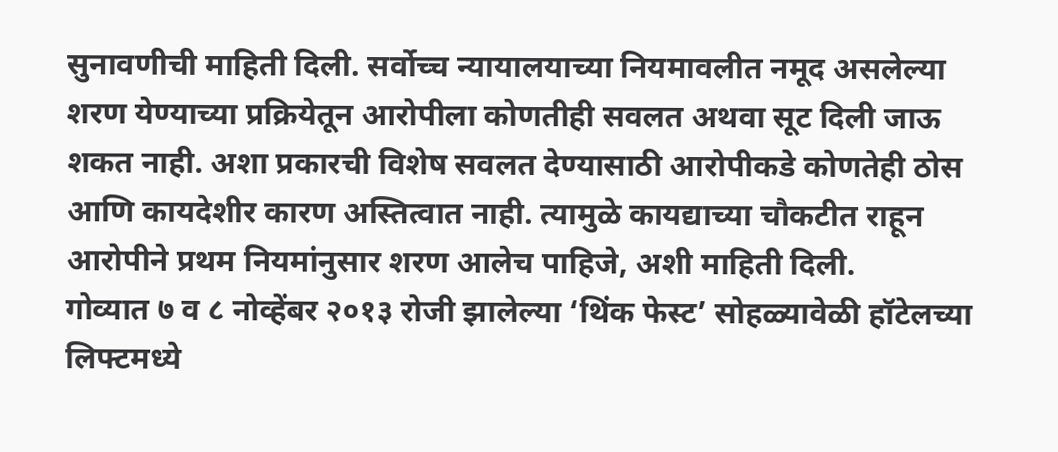सुनावणीची माहिती दिली. सर्वोच्च न्यायालयाच्या नियमावलीत नमूद असलेल्या शरण येण्याच्या प्रक्रियेतून आरोपीला कोणतीही सवलत अथवा सूट दिली जाऊ शकत नाही. अशा प्रकारची विशेष सवलत देण्यासाठी आरोपीकडे कोणतेही ठोस आणि कायदेशीर कारण अस्तित्वात नाही. त्यामुळे कायद्याच्या चौकटीत राहून आरोपीने प्रथम नियमांनुसार शरण आलेच पाहिजे, अशी माहिती दिली.
गोव्यात ७ व ८ नोव्हेंबर २०१३ रोजी झालेल्या ‘थिंक फेस्ट’ सोहळ्यावेळी हॉटेलच्या लिफ्टमध्ये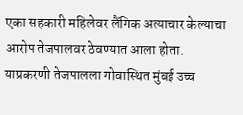एका सहकारी महिलेवर लैंगिक अत्याचार केल्याचा आरोप तेजपालवर ठेवण्यात आला होता. याप्रकरणी तेजपालला गोवास्थित मुंबई उच्च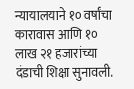न्यायालयाने १० वर्षांचा कारावास आणि १० लाख २१ हजारांच्या दंडाची शिक्षा सुनावली.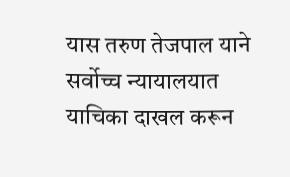यास तरुण तेजपाल याने सर्वोच्च न्यायालयात याचिका दाखल करून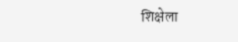शिक्षेला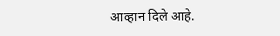आव्हान दिले आहे.